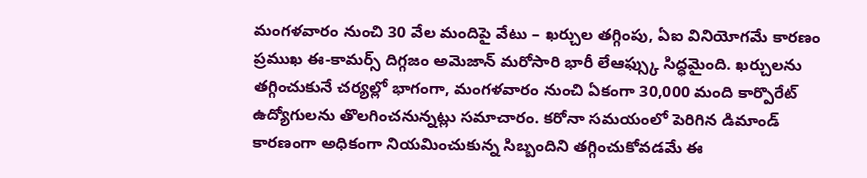మంగళవారం నుంచి 30 వేల మందిపై వేటు – ఖర్చుల తగ్గింపు, ఏఐ వినియోగమే కారణం
ప్రముఖ ఈ-కామర్స్ దిగ్గజం అమెజాన్ మరోసారి భారీ లేఆఫ్స్కు సిద్ధమైంది. ఖర్చులను తగ్గించుకునే చర్యల్లో భాగంగా, మంగళవారం నుంచి ఏకంగా 30,000 మంది కార్పొరేట్ ఉద్యోగులను తొలగించనున్నట్లు సమాచారం. కరోనా సమయంలో పెరిగిన డిమాండ్ కారణంగా అధికంగా నియమించుకున్న సిబ్బందిని తగ్గించుకోవడమే ఈ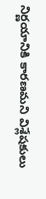నిర్ణయానికి కారణమని విశ్లేషకులు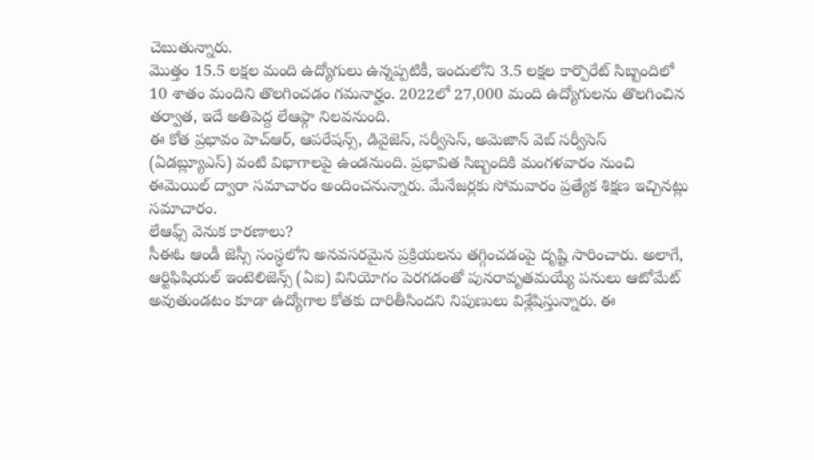చెబుతున్నారు.
మొత్తం 15.5 లక్షల మంది ఉద్యోగులు ఉన్నప్పటికీ, ఇందులోని 3.5 లక్షల కార్పొరేట్ సిబ్బందిలో 10 శాతం మందిని తొలగించడం గమనార్హం. 2022లో 27,000 మంది ఉద్యోగులను తొలగించిన తర్వాత, ఇదే అతిపెద్ద లేఆఫ్గా నిలవనుంది.
ఈ కోత ప్రభావం హెచ్ఆర్, ఆపరేషన్స్, డివైజెస్, సర్వీసెస్, అమెజాన్ వెబ్ సర్వీసెస్ (ఏడబ్ల్యూఎస్) వంటి విభాగాలపై ఉండనుంది. ప్రభావిత సిబ్బందికి మంగళవారం నుంచి ఈమెయిల్ ద్వారా సమాచారం అందించనున్నారు. మేనేజర్లకు సోమవారం ప్రత్యేక శిక్షణ ఇచ్చినట్లు సమాచారం.
లేఆఫ్స్ వెనుక కారణాలు?
సీఈఓ ఆండీ జెస్సీ సంస్థలోని అనవసరమైన ప్రక్రియలను తగ్గించడంపై దృష్టి సారించారు. అలాగే, ఆర్టిఫిషియల్ ఇంటెలిజెన్స్ (ఏఐ) వినియోగం పెరగడంతో పునరావృతమయ్యే పనులు ఆటోమేట్ అవుతుండటం కూడా ఉద్యోగాల కోతకు దారితీసిందని నిపుణులు విశ్లేషిస్తున్నారు. ఈ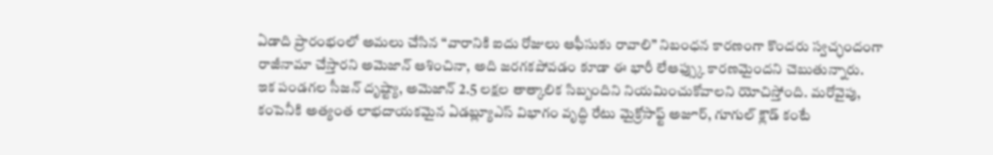ఏడాది ప్రారంభంలో అమలు చేసిన “వారానికి ఐదు రోజులు ఆఫీసుకు రావాలి” నిబంధన కారణంగా కొందరు స్వచ్ఛందంగా రాజీనామా చేస్తారని అమెజాన్ ఆశించినా, అది జరగకపోవడం కూడా ఈ భారీ లేఆఫ్స్కు కారణమైందని చెబుతున్నారు.
ఇక పండగల సీజన్ దృష్ట్యా, అమెజాన్ 2.5 లక్షల తాత్కాలిక సిబ్బందిని నియమించుకోవాలని యోచిస్తోంది. మరోవైపు, కంపెనీకి అత్యంత లాభదాయకమైన ఏడబ్ల్యూఎస్ విభాగం వృద్ధి రేటు మైక్రోసాఫ్ట్ అజూర్, గూగుల్ క్లౌడ్ కంటే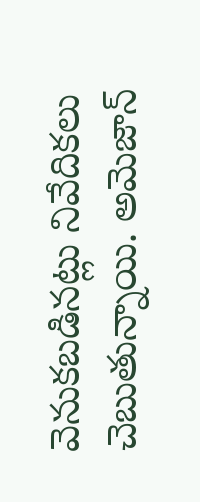వెనుకబడినట్లు నివేదికలు చెబుతున్నాయి. అమెజాన్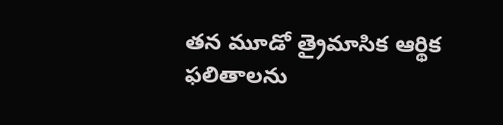తన మూడో త్రైమాసిక ఆర్థిక ఫలితాలను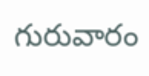గురువారం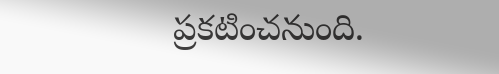ప్రకటించనుంది.